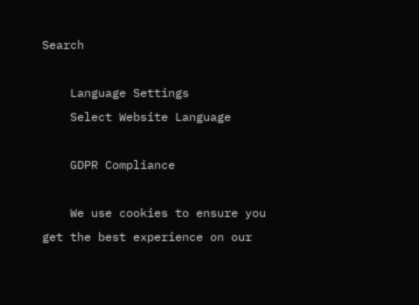Search

    Language Settings
    Select Website Language

    GDPR Compliance

    We use cookies to ensure you get the best experience on our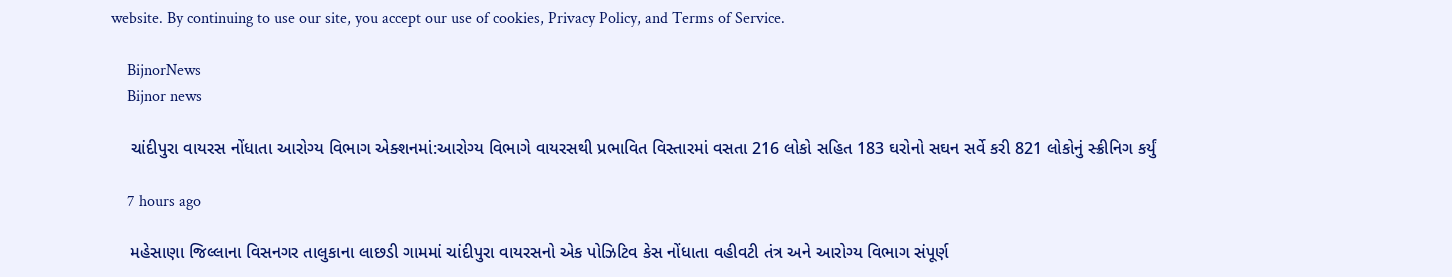website. By continuing to use our site, you accept our use of cookies, Privacy Policy, and Terms of Service.

    BijnorNews
    Bijnor news

    ચાંદીપુરા વાયરસ નોંધાતા આરોગ્ય વિભાગ એક્શનમાં:આરોગ્ય વિભાગે વાયરસથી પ્રભાવિત વિસ્તારમાં વસતા 216 લોકો સહિત 183 ઘરોનો સઘન સર્વે કરી 821 લોકોનું સ્ક્રીનિગ કર્યું

    7 hours ago

    મહેસાણા જિલ્લાના વિસનગર તાલુકાના લાછડી ગામમાં ચાંદીપુરા વાયરસનો એક પોઝિટિવ કેસ નોંધાતા વહીવટી તંત્ર અને આરોગ્ય વિભાગ સંપૂર્ણ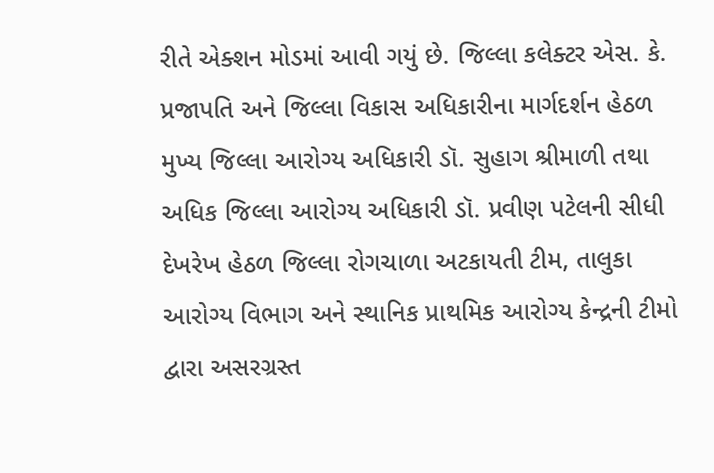રીતે એક્શન મોડમાં આવી ગયું છે. જિલ્લા કલેક્ટર એસ. કે. પ્રજાપતિ અને જિલ્લા વિકાસ અધિકારીના માર્ગદર્શન હેઠળ મુખ્ય જિલ્લા આરોગ્ય અધિકારી ડૉ. સુહાગ શ્રીમાળી તથા અધિક જિલ્લા આરોગ્ય અધિકારી ડૉ. પ્રવીણ પટેલની સીધી દેખરેખ હેઠળ જિલ્લા રોગચાળા અટકાયતી ટીમ, તાલુકા આરોગ્ય વિભાગ અને સ્થાનિક પ્રાથમિક આરોગ્ય કેન્દ્રની ટીમો દ્વારા અસરગ્રસ્ત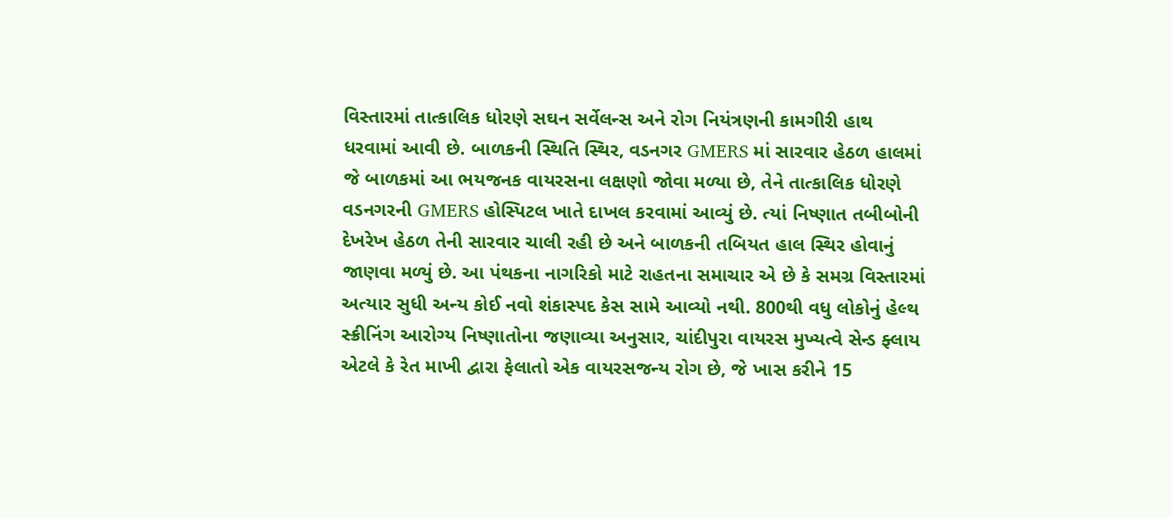વિસ્તારમાં તાત્કાલિક ધોરણે સઘન સર્વેલન્સ અને રોગ નિયંત્રણની કામગીરી હાથ ધરવામાં આવી છે. બાળકની સ્થિતિ સ્થિર, વડનગર GMERS માં સારવાર હેઠળ હાલમાં જે બાળકમાં આ ભયજનક વાયરસના લક્ષણો જોવા મળ્યા છે, તેને તાત્કાલિક ધોરણે વડનગરની GMERS હોસ્પિટલ ખાતે દાખલ કરવામાં આવ્યું છે. ત્યાં નિષ્ણાત તબીબોની દેખરેખ હેઠળ તેની સારવાર ચાલી રહી છે અને બાળકની તબિયત હાલ સ્થિર હોવાનું જાણવા મળ્યું છે. આ પંથકના નાગરિકો માટે રાહતના સમાચાર એ છે કે સમગ્ર વિસ્તારમાં અત્યાર સુધી અન્ય કોઈ નવો શંકાસ્પદ કેસ સામે આવ્યો નથી. 800થી વધુ લોકોનું હેલ્થ સ્ક્રીનિંગ આરોગ્ય નિષ્ણાતોના જણાવ્યા અનુસાર, ચાંદીપુરા વાયરસ મુખ્યત્વે સેન્ડ ફ્લાય એટલે કે રેત માખી દ્વારા ફેલાતો એક વાયરસજન્ય રોગ છે, જે ખાસ કરીને 15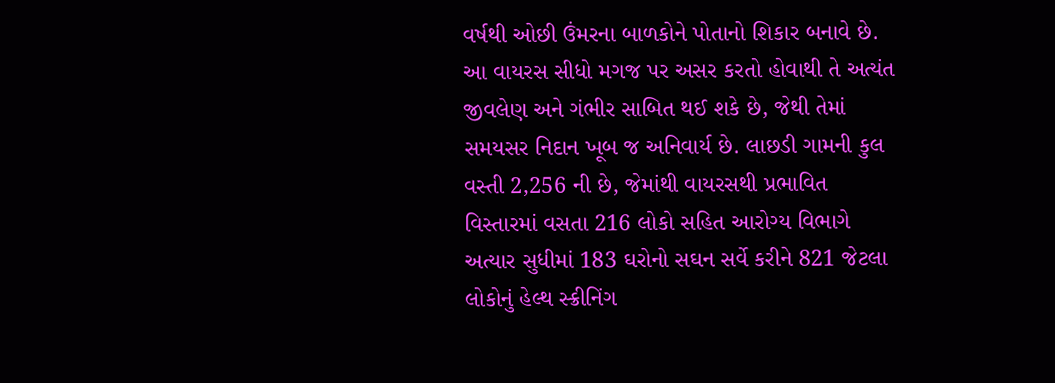વર્ષથી ઓછી ઉંમરના બાળકોને પોતાનો શિકાર બનાવે છે. આ વાયરસ સીધો મગજ પર અસર કરતો હોવાથી તે અત્યંત જીવલેણ અને ગંભીર સાબિત થઈ શકે છે, જેથી તેમાં સમયસર નિદાન ખૂબ જ અનિવાર્ય છે. લાછડી ગામની કુલ વસ્તી 2,256 ની છે, જેમાંથી વાયરસથી પ્રભાવિત વિસ્તારમાં વસતા 216 લોકો સહિત આરોગ્ય વિભાગે અત્યાર સુધીમાં 183 ઘરોનો સઘન સર્વે કરીને 821 જેટલા લોકોનું હેલ્થ સ્ક્રીનિંગ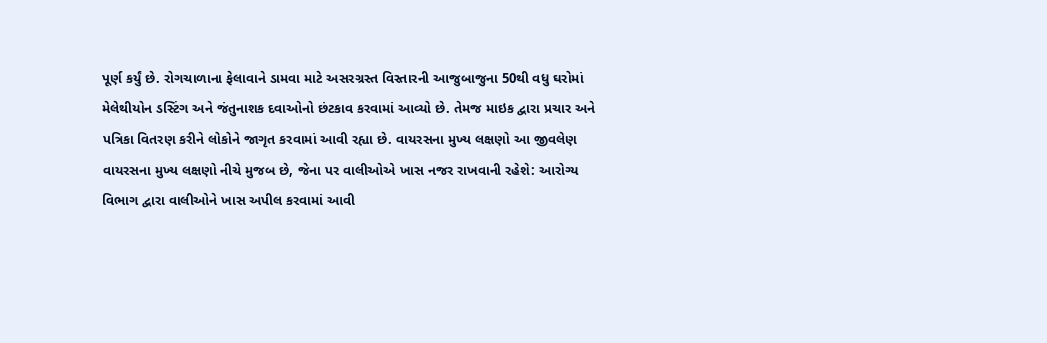પૂર્ણ કર્યું છે. રોગચાળાના ફેલાવાને ડામવા માટે અસરગ્રસ્ત વિસ્તારની આજુબાજુના 50થી વધુ ઘરોમાં મેલેથીયોન ડસ્ટિંગ અને જંતુનાશક દવાઓનો છંટકાવ કરવામાં આવ્યો છે. તેમજ માઇક દ્વારા પ્રચાર અને પત્રિકા વિતરણ કરીને લોકોને જાગૃત કરવામાં આવી રહ્યા છે. વાયરસના મુખ્ય લક્ષણો આ જીવલેણ વાયરસના મુખ્ય લક્ષણો નીચે મુજબ છે, જેના પર વાલીઓએ ખાસ નજર રાખવાની રહેશે: આરોગ્ય વિભાગ દ્વારા વાલીઓને ખાસ અપીલ કરવામાં આવી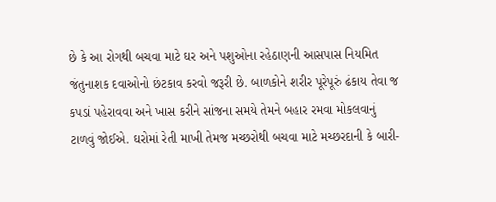છે કે આ રોગથી બચવા માટે ઘર અને પશુઓના રહેઠાણની આસપાસ નિયમિત જંતુનાશક દવાઓનો છંટકાવ કરવો જરૂરી છે. બાળકોને શરીર પૂરેપૂરું ઢંકાય તેવા જ કપડાં પહેરાવવા અને ખાસ કરીને સાંજના સમયે તેમને બહાર રમવા મોકલવાનું ટાળવું જોઈએ. ઘરોમાં રેતી માખી તેમજ મચ્છરોથી બચવા માટે મચ્છરદાની કે બારી-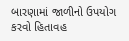બારણામાં જાળીનો ઉપયોગ કરવો હિતાવહ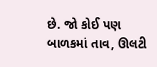છે. જો કોઈ પણ બાળકમાં તાવ, ઊલટી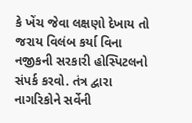કે ખેંચ જેવા લક્ષણો દેખાય તો જરાય વિલંબ કર્યા વિના નજીકની સરકારી હોસ્પિટલનો સંપર્ક કરવો. તંત્ર દ્વારા નાગરિકોને સર્વેની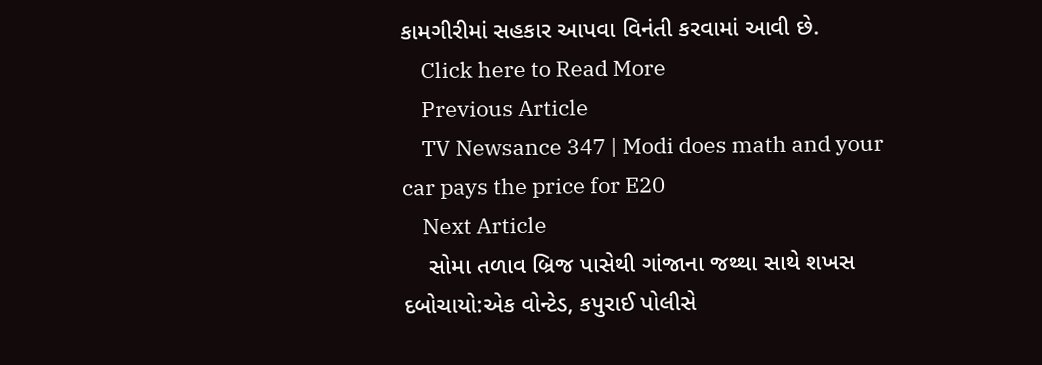કામગીરીમાં સહકાર આપવા વિનંતી કરવામાં આવી છે.
    Click here to Read More
    Previous Article
    TV Newsance 347 | Modi does math and your car pays the price for E20
    Next Article
    સોમા તળાવ બ્રિજ પાસેથી ગાંજાના જથ્થા સાથે શખસ દબોચાયો:એક વોન્ટેડ, કપુરાઈ પોલીસે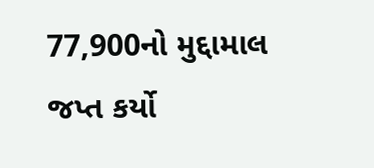77,900નો મુદ્દામાલ જપ્ત કર્યો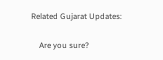Related Gujarat Updates:

    Are you sure?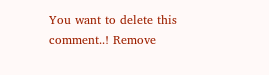You want to delete this comment..! Remove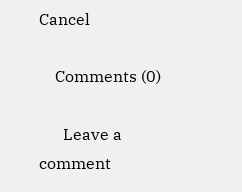Cancel

    Comments (0)

      Leave a comment